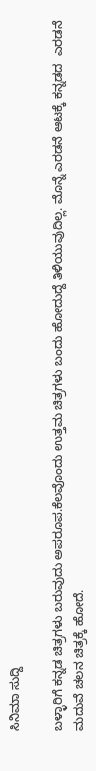ಸಿನಿಮಾ ಸುದ್ದಿ

ಬಳ್ಳಾರಿಗೆ ಕನ್ನಡ ಚಿತ್ರಗಳು ಬರುವುದು ಅಪರೂಪ.ಕೆಲವೊಂದು ಉತ್ತಮ ಚಿತ್ರಗಳು ಬಂದು ಹೋದುದ್ದೆ ತಿಳಿಯುವುದಿಲ್ಲ. ಮೊನ್ನೆ ಎರಡನೆ ಆಟಕ್ಕೆ ಕನ್ನಡದ  ಎರಡನೆ ಮದುವೆ ಚಲನ ಚಿತ್ರಕ್ಕೆ ಹೋದೆ.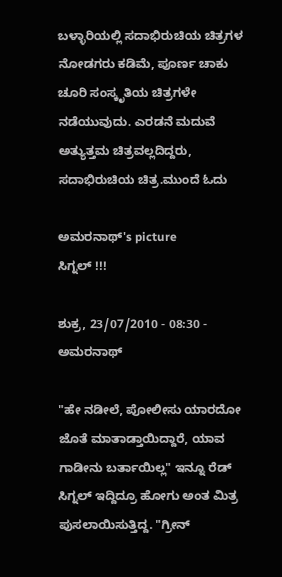ಬಳ್ಳಾರಿಯಲ್ಲಿ ಸದಾಭಿರುಚಿಯ ಚಿತ್ರಗಳ ನೋಡಗರು ಕಡಿಮೆ, ಪೂರ್ಣ ಚಾಕು ಚೂರಿ ಸಂಸ್ಕೃತಿಯ ಚಿತ್ರಗಳೇ ನಡೆಯುವುದು. ಎರಡನೆ ಮದುವೆ ಅತ್ಯುತ್ತಮ ಚಿತ್ರವಲ್ಲದಿದ್ದರು, ಸದಾಭಿರುಚಿಯ ಚಿತ್ರ.ಮುಂದೆ ಓದು

ಅಮರನಾಥ್'s picture
ಸಿಗ್ನಲ್ !!!

ಶುಕ್ರ, 23/07/2010 - 08:30 - ಅಮರನಾಥ್

"ಹೇ ನಡೀಲೆ, ಪೋಲೀಸು ಯಾರದೋ ಜೊತೆ ಮಾತಾಡ್ತಾಯಿದ್ದಾರೆ, ಯಾವ ಗಾಡೀನು ಬರ್ತಾಯಿಲ್ಲ" ಇನ್ನೂ ರೆಡ್ ಸಿಗ್ನಲ್ ಇದ್ದಿದ್ರೂ ಹೋಗು ಅಂತ ಮಿತ್ರ ಪುಸಲಾಯಿಸುತ್ತಿದ್ದ. "ಗ್ರೀನ್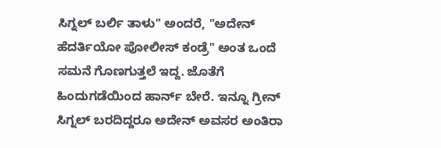ಸಿಗ್ನಲ್ ಬರ್ಲಿ ತಾಳು" ಅಂದರೆ, "ಅದೇನ್ ಹೆದರ್ತಿಯೋ ಪೋಲೀಸ್ ಕಂಡ್ರೆ" ಅಂತ ಒಂದೆ
ಸಮನೆ ಗೊಣಗುತ್ತಲೆ ಇದ್ದ. ಜೊತೆಗೆ ಹಿಂದುಗಡೆಯಿಂದ ಹಾರ್ನ್ ಬೇರೆ. ಇನ್ನೂ ಗ್ರೀನ್
ಸಿಗ್ನಲ್ ಬರದಿದ್ದರೂ ಅದೇನ್ ಅವಸರ ಅಂತಿರಾ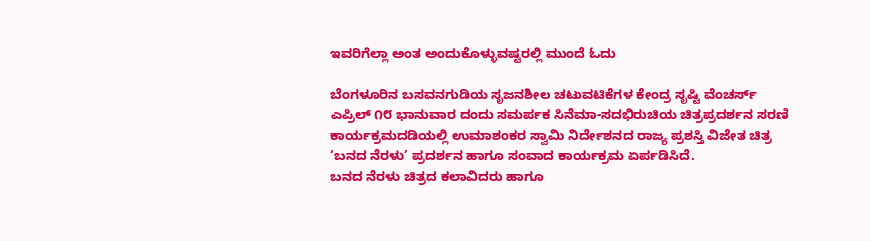ಇವರಿಗೆಲ್ಲಾ ಅಂತ ಅಂದುಕೊಳ್ಳುವಷ್ಟರಲ್ಲಿ ಮುಂದೆ ಓದು

ಬೆಂಗಳೂರಿನ ಬಸವನಗುಡಿಯ ಸೃಜನಶೀಲ ಚಟುವಟಿಕೆಗಳ ಕೇಂದ್ರ ಸೃಷ್ಟಿ ವೆಂಚರ್ಸ್ ಎಪ್ರಿಲ್ ೧೮ ಭಾನುವಾರ ದಂದು ಸಮರ್ಪಕ ಸಿನೆಮಾ-ಸದಭಿರುಚಿಯ ಚಿತ್ರಪ್ರದರ್ಶನ ಸರಣಿ ಕಾರ್ಯಕ್ರಮದಡಿಯಲ್ಲಿ ಉಮಾಶಂಕರ ಸ್ವಾಮಿ ನಿರ್ದೇಶನದ ರಾಜ್ಯ ಪ್ರಶಸ್ತಿ ವಿಜೇತ ಚಿತ್ರ ‘ಬನದ ನೆರಳು’ ಪ್ರದರ್ಶನ ಹಾಗೂ ಸಂವಾದ ಕಾರ್ಯಕ್ರಮ ಏರ್ಪಡಿಸಿದೆ.
ಬನದ ನೆರಳು ಚಿತ್ರದ ಕಲಾವಿದರು ಹಾಗೂ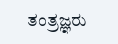ತಂತ್ರಜ್ಞರು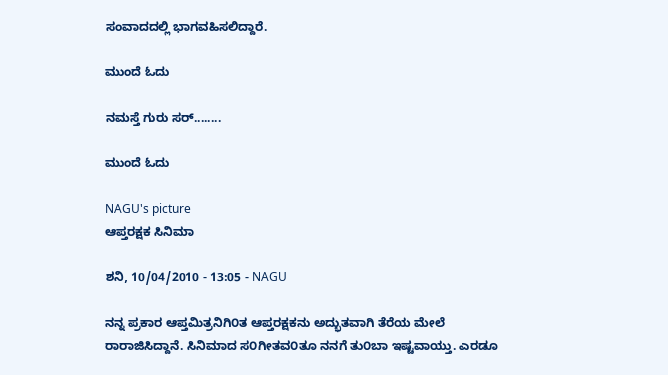ಸಂವಾದದಲ್ಲಿ ಭಾಗವಹಿಸಲಿದ್ದಾರೆ.

ಮುಂದೆ ಓದು

ನಮಸ್ತೆ ಗುರು ಸರ್........

ಮುಂದೆ ಓದು

NAGU's picture
ಆಪ್ತರಕ್ಷಕ ಸಿನಿಮಾ

ಶನಿ, 10/04/2010 - 13:05 - NAGU

ನನ್ನ ಪ್ರಕಾರ ಆಪ್ತಮಿತ್ರನಿಗಿ೦ತ ಆಪ್ತರಕ್ಷಕನು ಅದ್ಭುತವಾಗಿ ತೆರೆಯ ಮೇಲೆ ರಾರಾಜಿಸಿದ್ದಾನೆ. ಸಿನಿಮಾದ ಸ೦ಗೀತವ೦ತೂ ನನಗೆ ತು೦ಬಾ ಇಷ್ಟವಾಯ್ತು. ಎರಡೂ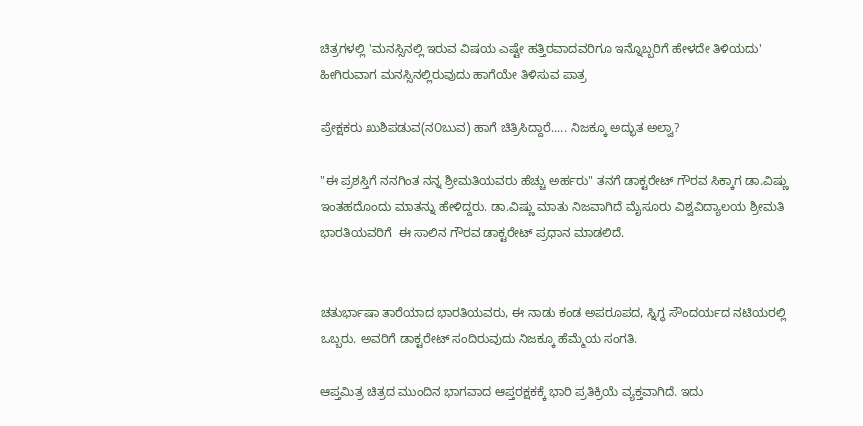ಚಿತ್ರಗಳಲ್ಲಿ 'ಮನಸ್ಸಿನಲ್ಲಿ ಇರುವ ವಿಷಯ ಎಷ್ಟೇ ಹತ್ತಿರವಾದವರಿಗೂ ಇನ್ನೊಬ್ಬರಿಗೆ ಹೇಳದೇ ತಿಳಿಯದು' ಹೀಗಿರುವಾಗ ಮನಸ್ಸಿನಲ್ಲಿರುವುದು ಹಾಗೆಯೇ ತಿಳಿಸುವ ಪಾತ್ರ

ಪ್ರೇಕ್ಷಕರು ಖುಶಿಪಡುವ(ನ೦ಬುವ) ಹಾಗೆ ಚಿತ್ರಿಸಿದ್ದಾರೆ..... ನಿಜಕ್ಕೂ ಅದ್ಭುತ ಅಲ್ವಾ?

"ಈ ಪ್ರಶಸ್ತಿಗೆ ನನಗಿಂತ ನನ್ನ ಶ್ರೀಮತಿಯವರು ಹೆಚ್ಚು ಅರ್ಹರು" ತನಗೆ ಡಾಕ್ಟರೇಟ್ ಗೌರವ ಸಿಕ್ಕಾಗ ಡಾ.ವಿಷ್ಣು ಇಂತಹದೊಂದು ಮಾತನ್ನು ಹೇಳಿದ್ದರು. ಡಾ.ವಿಷ್ಣು ಮಾತು ನಿಜವಾಗಿದೆ ಮೈಸೂರು ವಿಶ್ವವಿದ್ಯಾಲಯ ಶ್ರೀಮತಿ ಭಾರತಿಯವರಿಗೆ  ಈ ಸಾಲಿನ ಗೌರವ ಡಾಕ್ಟರೇಟ್ ಪ್ರಧಾನ ಮಾಡಲಿದೆ.


ಚತುರ್ಭಾಷಾ ತಾರೆಯಾದ ಭಾರತಿಯವರು, ಈ ನಾಡು ಕಂಡ ಅಪರೂಪದ, ಸ್ನಿಗ್ಧ ಸೌಂದರ್ಯದ ನಟಿಯರಲ್ಲಿ ಒಬ್ಬರು. ಅವರಿಗೆ ಡಾಕ್ಟರೇಟ್ ಸಂದಿರುವುದು ನಿಜಕ್ಕೂ ಹೆಮ್ಮೆಯ ಸಂಗತಿ.

ಆಪ್ತಮಿತ್ರ ಚಿತ್ರದ ಮುಂದಿನ ಭಾಗವಾದ ಆಪ್ತರಕ್ಷಕಕ್ಕೆ ಭಾರಿ ಪ್ರತಿಕ್ರಿಯೆ ವ್ಯಕ್ತವಾಗಿದೆ. ಇದು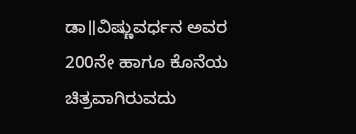ಡಾ॥ವಿಷ್ಣುವರ್ಧನ ಅವರ 200ನೇ ಹಾಗೂ ಕೊನೆಯ ಚಿತ್ರವಾಗಿರುವದು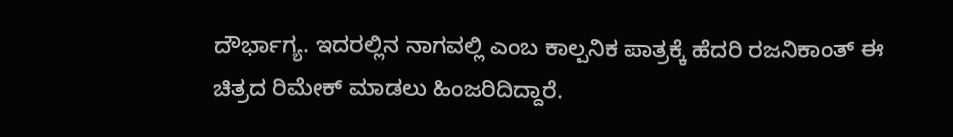ದೌರ್ಭಾಗ್ಯ. ಇದರಲ್ಲಿನ ನಾಗವಲ್ಲಿ ಎಂಬ ಕಾಲ್ಪನಿಕ ಪಾತ್ರಕ್ಕೆ ಹೆದರಿ ರಜನಿಕಾಂತ್ ಈ ಚಿತ್ರದ ರಿಮೇಕ್ ಮಾಡಲು ಹಿಂಜರಿದಿದ್ದಾರೆ.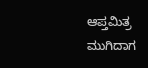ಆಪ್ತಮಿತ್ರ ಮುಗಿದಾಗ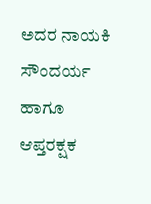ಅದರ ನಾಯಕಿ ಸೌಂದರ್ಯ ಹಾಗೂ ಆಪ್ತರಕ್ಷಕ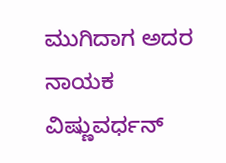ಮುಗಿದಾಗ ಅದರ ನಾಯಕ ವಿಷ್ಣುವರ್ಧನ್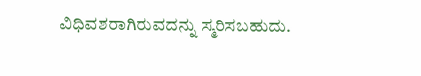ವಿಧಿವಶರಾಗಿರುವದನ್ನು ಸ್ಮರಿಸಬಹುದು.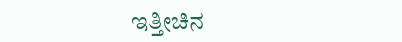ಇತ್ತೀಚಿನ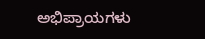ಅಭಿಪ್ರಾಯಗಳು